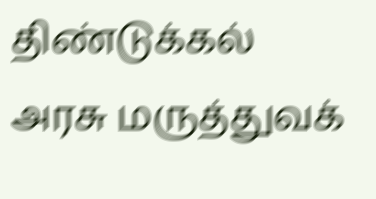திண்டுக்கல் அரசு மருத்துவக்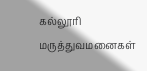கல்லூரி மருத்துவமனைகள்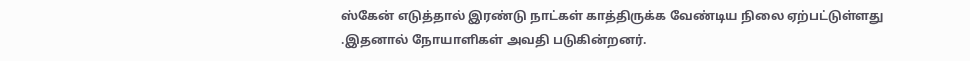ஸ்கேன் எடுத்தால் இரண்டு நாட்கள் காத்திருக்க வேண்டிய நிலை ஏற்பட்டுள்ளது .இதனால் நோயாளிகள் அவதி படுகின்றனர்.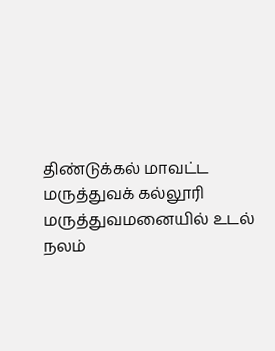திண்டுக்கல் மாவட்ட மருத்துவக் கல்லூரி மருத்துவமனையில் உடல் நலம்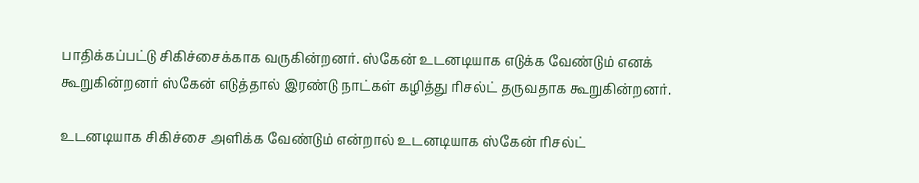பாதிக்கப்பட்டு சிகிச்சைக்காக வருகின்றனர். ஸ்கேன் உடனடியாக எடுக்க வேண்டும் எனக் கூறுகின்றனர் ஸ்கேன் எடுத்தால் இரண்டு நாட்கள் கழித்து ரிசல்ட் தருவதாக கூறுகின்றனர்.

உடனடியாக சிகிச்சை அளிக்க வேண்டும் என்றால் உடனடியாக ஸ்கேன் ரிசல்ட்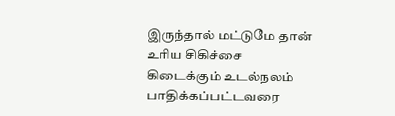இருந்தால் மட்டுமே தான் உரிய சிகிச்சை கிடைக்கும் உடல்நலம் பாதிக்கப்பட்டவரை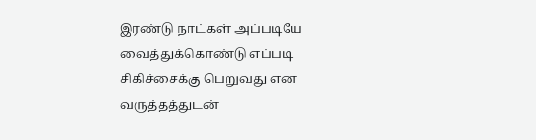இரண்டு நாட்கள் அப்படியே வைத்துக்கொண்டு எப்படி சிகிச்சைக்கு பெறுவது என வருத்தத்துடன்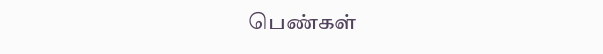பெண்கள்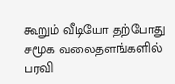கூறும் வீடியோ தற்போது சமூக வலைதளங்களில் பரவி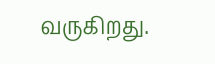வருகிறது.